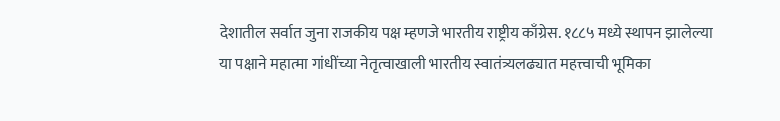देशातील सर्वात जुना राजकीय पक्ष म्हणजे भारतीय राष्ट्रीय काँग्रेस. १८८५ मध्ये स्थापन झालेल्या या पक्षाने महात्मा गांधींच्या नेतृत्वाखाली भारतीय स्वातंत्र्यलढ्यात महत्त्वाची भूमिका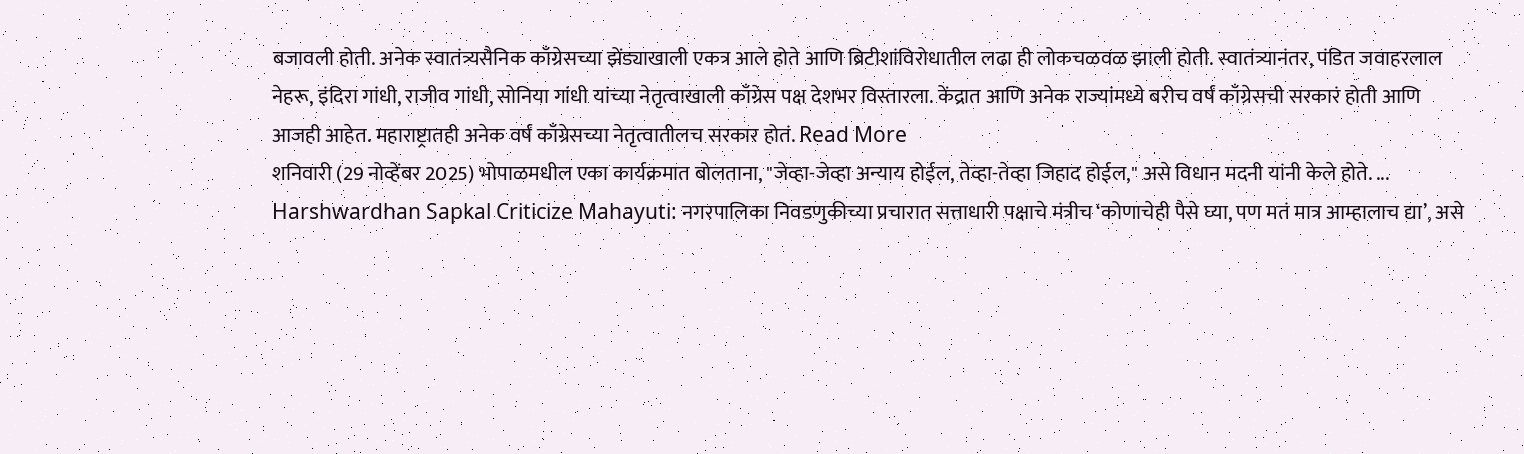बजावली होती. अनेक स्वातंत्र्यसैनिक काँग्रेसच्या झेंड्याखाली एकत्र आले होते आणि ब्रिटीशांविरोधातील लढा ही लोकचळवळ झाली होती. स्वातंत्र्यानंतर, पंडित जवाहरलाल नेहरू, इंदिरा गांधी, राजीव गांधी, सोनिया गांधी यांच्या नेतृत्वाखाली काँग्रेस पक्ष देशभर विस्तारला. केंद्रात आणि अनेक राज्यांमध्ये बरीच वर्षं काँग्रेसची सरकारं होती आणि आजही आहेत. महाराष्ट्रातही अनेक वर्षं काँग्रेसच्या नेतृत्वातीलच सरकार होतं. Read More
शनिवारी (29 नोव्हेंबर 2025) भोपाळमधील एका कार्यक्रमात बोलताना, "जेव्हा-जेव्हा अन्याय होईल, तेव्हा-तेव्हा जिहाद होईल," असे विधान मदनी यांनी केले होते. ...
Harshwardhan Sapkal Criticize Mahayuti: नगरपालिका निवडणुकीच्या प्रचारात सत्ताधारी पक्षाचे मंत्रीच ‘कोणाचेही पैसे घ्या, पण मतं मात्र आम्हालाच द्या’, असे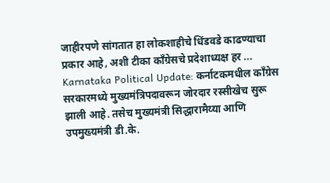जाहीरपणे सांगतात हा लोकशाहीचे धिंडवडे काढण्याचा प्रकार आहे, अशी टीका काँग्रेसचे प्रदेशाध्यक्ष हर ...
Karnataka Political Update: कर्नाटकमधील काँग्रेस सरकारमध्ये मुख्यमंत्रिपदावरून जोरदार रस्सीखेच सुरू झाली आहे. तसेच मुख्यमंत्री सिद्धारामैय्या आणि उपमुख्यमंत्री डी.के.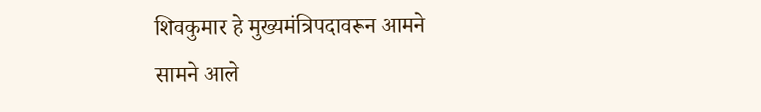शिवकुमार हे मुख्यमंत्रिपदावरून आमने सामने आले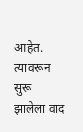आहेत. त्यावरून सुरू झालेला वाद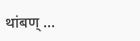थांबण् ...